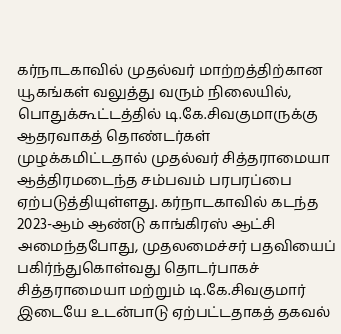கர்நாடகாவில் முதல்வர் மாற்றத்திற்கான யூகங்கள் வலுத்து வரும் நிலையில், பொதுக்கூட்டத்தில் டி.கே.சிவகுமாருக்கு ஆதரவாகத் தொண்டர்கள் முழக்கமிட்டதால் முதல்வர் சித்தராமையா ஆத்திரமடைந்த சம்பவம் பரபரப்பை ஏற்படுத்தியுள்ளது. கர்நாடகாவில் கடந்த 2023-ஆம் ஆண்டு காங்கிரஸ் ஆட்சி அமைந்தபோது, முதலமைச்சர் பதவியைப் பகிர்ந்துகொள்வது தொடர்பாகச் சித்தராமையா மற்றும் டி.கே.சிவகுமார் இடையே உடன்பாடு ஏற்பட்டதாகத் தகவல்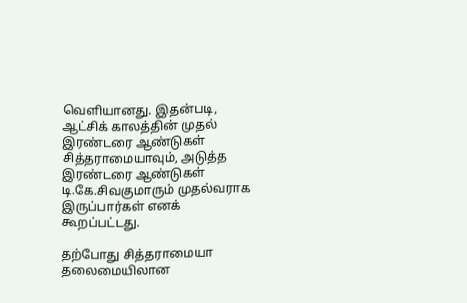வெளியானது. இதன்படி, ஆட்சிக் காலத்தின் முதல் இரண்டரை ஆண்டுகள் சித்தராமையாவும், அடுத்த இரண்டரை ஆண்டுகள் டி.கே.சிவகுமாரும் முதல்வராக இருப்பார்கள் எனக் கூறப்பட்டது.

தற்போது சித்தராமையா தலைமையிலான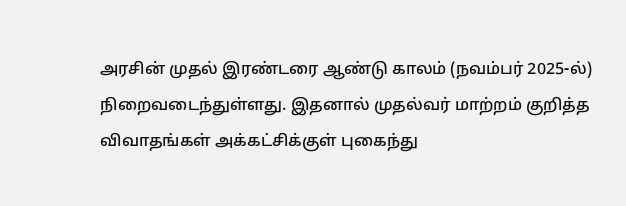அரசின் முதல் இரண்டரை ஆண்டு காலம் (நவம்பர் 2025-ல்) நிறைவடைந்துள்ளது. இதனால் முதல்வர் மாற்றம் குறித்த விவாதங்கள் அக்கட்சிக்குள் புகைந்து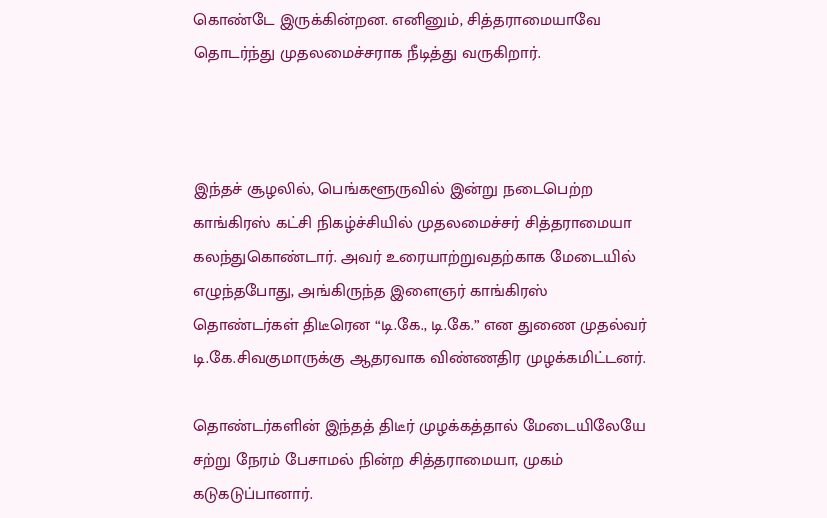கொண்டே இருக்கின்றன. எனினும், சித்தராமையாவே தொடர்ந்து முதலமைச்சராக நீடித்து வருகிறார்.



இந்தச் சூழலில், பெங்களூருவில் இன்று நடைபெற்ற காங்கிரஸ் கட்சி நிகழ்ச்சியில் முதலமைச்சர் சித்தராமையா கலந்துகொண்டார். அவர் உரையாற்றுவதற்காக மேடையில் எழுந்தபோது, அங்கிருந்த இளைஞர் காங்கிரஸ் தொண்டர்கள் திடீரென “டி.கே., டி.கே.” என துணை முதல்வர் டி.கே.சிவகுமாருக்கு ஆதரவாக விண்ணதிர முழக்கமிட்டனர்.

தொண்டர்களின் இந்தத் திடீர் முழக்கத்தால் மேடையிலேயே சற்று நேரம் பேசாமல் நின்ற சித்தராமையா, முகம் கடுகடுப்பானார்.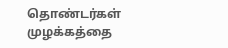தொண்டர்கள் முழக்கத்தை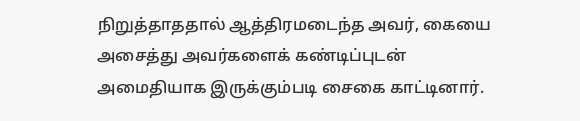நிறுத்தாததால் ஆத்திரமடைந்த அவர், கையை அசைத்து அவர்களைக் கண்டிப்புடன் அமைதியாக இருக்கும்படி சைகை காட்டினார்.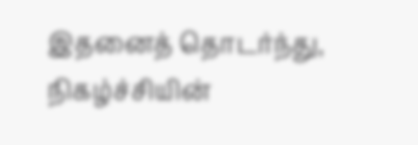இதனைத் தொடர்ந்து, நிகழ்ச்சியின்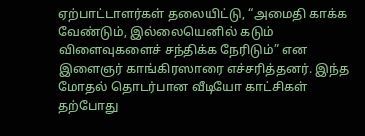ஏற்பாட்டாளர்கள் தலையிட்டு, “அமைதி காக்க வேண்டும், இல்லையெனில் கடும் விளைவுகளைச் சந்திக்க நேரிடும்” என இளைஞர் காங்கிரஸாரை எச்சரித்தனர். இந்த மோதல் தொடர்பான வீடியோ காட்சிகள் தற்போது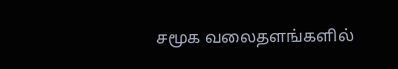சமூக வலைதளங்களில்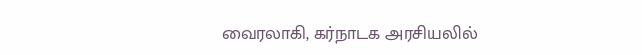வைரலாகி, கர்நாடக அரசியலில்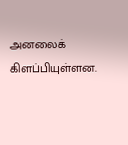அனலைக் கிளப்பியுள்ளன.